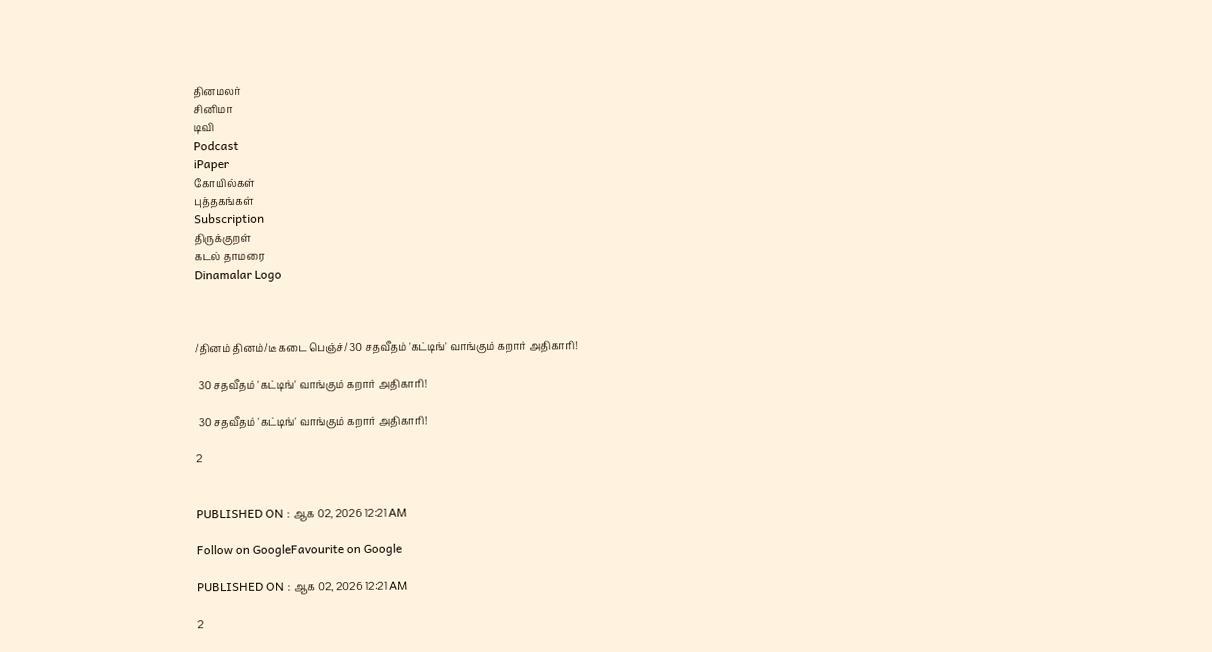தினமலர்
சினிமா
டிவி
Podcast
iPaper
கோயில்கள்
புத்தகங்கள்
Subscription
திருக்குறள்
கடல் தாமரை
Dinamalar Logo



/தினம் தினம்/டீ கடை பெஞ்ச்/ 30 சதவீதம் 'கட்டிங்' வாங்கும் கறார் அதிகாரி!

 30 சதவீதம் 'கட்டிங்' வாங்கும் கறார் அதிகாரி!

 30 சதவீதம் 'கட்டிங்' வாங்கும் கறார் அதிகாரி!

2


PUBLISHED ON : ஆக 02, 2026 12:21 AM

Follow on GoogleFavourite on Google

PUBLISHED ON : ஆக 02, 2026 12:21 AM

2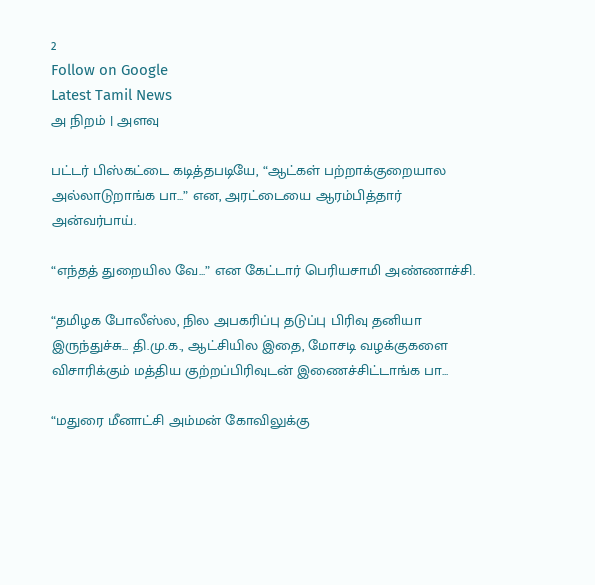2
Follow on Google
Latest Tamil News
அ நிறம் | அளவு

பட்டர் பிஸ்கட்டை கடித்தபடியே, “ஆட்கள் பற்றாக்குறையால அல்லாடுறாங்க பா...” என, அரட்டையை ஆரம்பித்தார் அன்வர்பாய்.

“எந்தத் துறையில வே...” என கேட்டார் பெரியசாமி அண்ணாச்சி.

“தமிழக போலீஸ்ல, நில அபகரிப்பு தடுப்பு பிரிவு தனியா இருந்துச்சு... தி.மு.க., ஆட்சியில இதை, மோசடி வழக்குகளை விசாரிக்கும் மத்திய குற்றப்பிரிவுடன் இணைச்சிட்டாங்க பா...

“மதுரை மீனாட்சி அம்மன் கோவிலுக்கு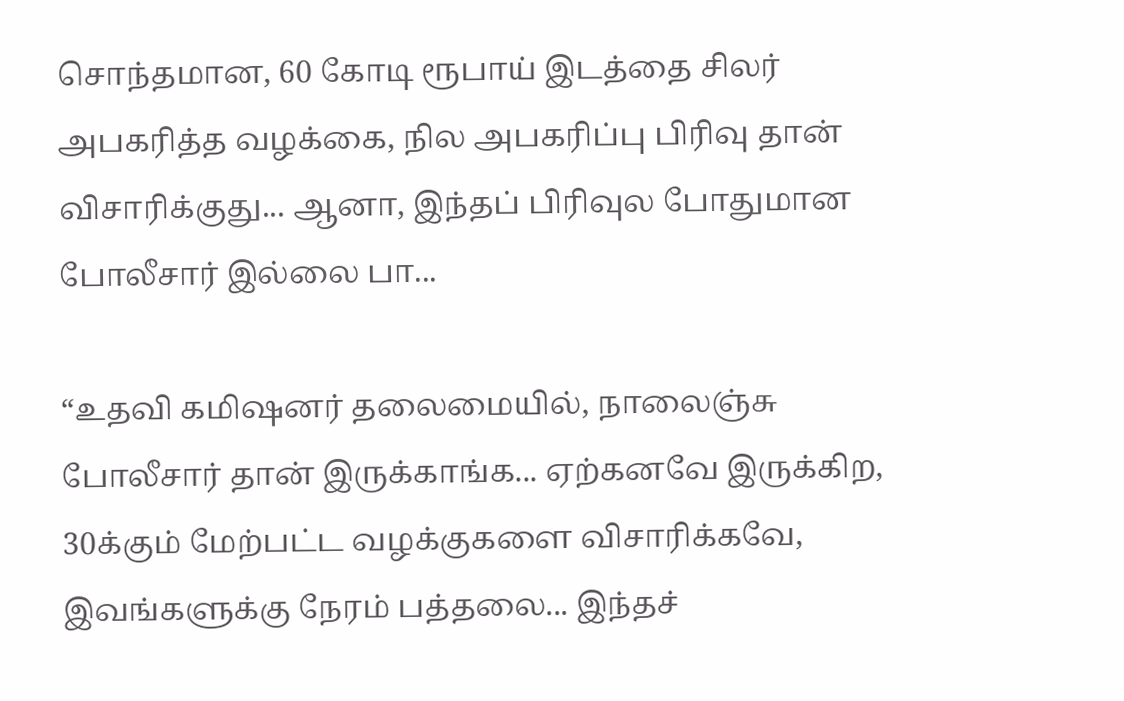சொந்தமான, 60 கோடி ரூபாய் இடத்தை சிலர் அபகரித்த வழக்கை, நில அபகரிப்பு பிரிவு தான் விசாரிக்குது... ஆனா, இந்தப் பிரிவுல போதுமான போலீசார் இல்லை பா...

“உதவி கமிஷனர் தலைமையில், நாலைஞ்சு போலீசார் தான் இருக்காங்க... ஏற்கனவே இருக்கிற, 30க்கும் மேற்பட்ட வழக்குகளை விசாரிக்கவே, இவங்களுக்கு நேரம் பத்தலை... இந்தச்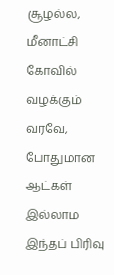சூழல்ல, மீனாட்சி கோவில் வழக்கும் வரவே, போதுமான ஆட்கள் இல்லாம இந்தப் பிரிவு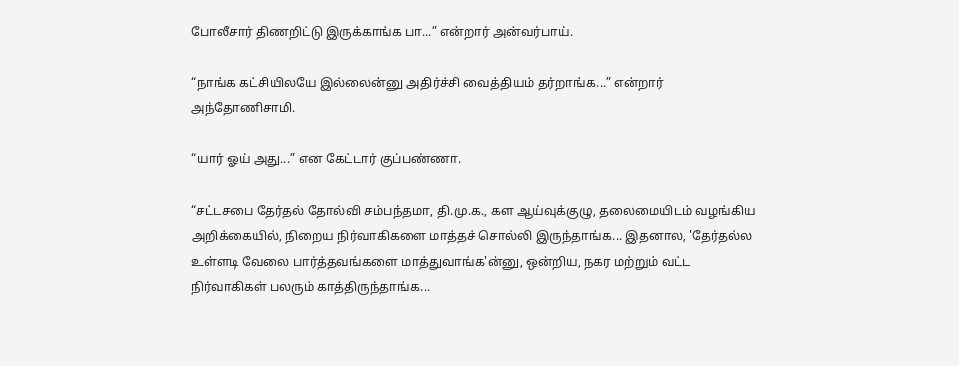போலீசார் திணறிட்டு இருக்காங்க பா...” என்றார் அன்வர்பாய்.

“நாங்க கட்சியிலயே இல்லைன்னு அதிர்ச்சி வைத்தியம் தர்றாங்க...” என்றார் அந்தோணிசாமி.

“யார் ஓய் அது...” என கேட்டார் குப்பண்ணா.

“சட்டசபை தேர்தல் தோல்வி சம்பந்தமா, தி.மு.க., கள ஆய்வுக்குழு, தலைமையிடம் வழங்கிய அறிக்கையில், நிறைய நிர்வாகிகளை மாத்தச் சொல்லி இருந்தாங்க... இதனால, 'தேர்தல்ல உள்ளடி வேலை பார்த்தவங்களை மாத்துவாங்க'ன்னு, ஒன்றிய, நகர மற்றும் வட்ட நிர்வாகிகள் பலரும் காத்திருந்தாங்க...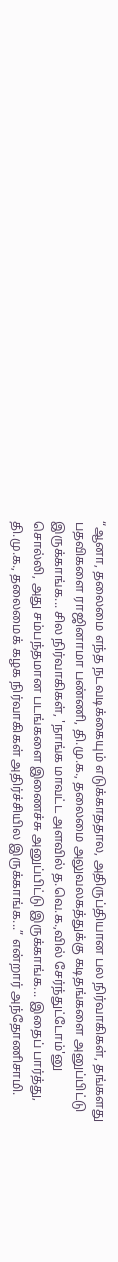“ஆனா, தலைமை எந்த நடவடிக்கையும் எடுக்காததால, அதிருப்தியான பல நிர்வாகிகள், தங்களது பதவிகளை ராஜினாமா பண்ணி, தி.மு.க., தலைமை அலுவலகத்துக்கு கடிதங்களை அனுப்பிட்டு இருக்காங்க... சில நிர்வாகிகள், 'நாங்க மாவட்ட அளவில் த.வெ.க.,வில் சேர்ந்துட்டோம்'னு சொல்லி, அது சம்பந்தமான படங்களை இணைச்சு அனுப்பிட்டு இருக்காங்க... இதைப் பார்த்து, தி.மு.க., தலைமைக் கழக நிர்வாகிகள் அதிர்ச்சியில இருக்காங்க...” என்றார் அந்தோணிசாமி.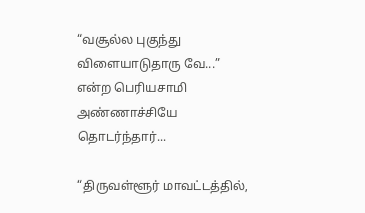“வசூல்ல புகுந்து விளையாடுதாரு வே...” என்ற பெரியசாமி அண்ணாச்சியே தொடர்ந்தார்...

“திருவள்ளூர் மாவட்டத்தில்,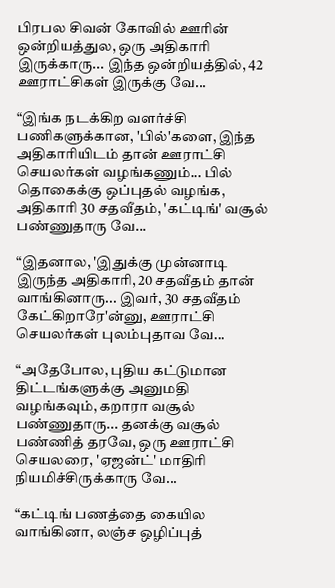பிரபல சிவன் கோவில் ஊரின் ஒன்றியத்துல, ஒரு அதிகாரி இருக்காரு... இந்த ஒன்றியத்தில், 42 ஊராட்சிகள் இருக்கு வே...

“இங்க நடக்கிற வளர்ச்சி பணிகளுக்கான, 'பில்'களை, இந்த அதிகாரியிடம் தான் ஊராட்சி செயலர்கள் வழங்கணும்... பில் தொகைக்கு ஒப்புதல் வழங்க, அதிகாரி 30 சதவீதம், 'கட்டிங்' வசூல் பண்ணுதாரு வே...

“இதனால, 'இதுக்கு முன்னாடி இருந்த அதிகாரி, 20 சதவீதம் தான் வாங்கினாரு... இவர், 30 சதவீதம் கேட்கிறாரே'ன்னு, ஊராட்சி செயலர்கள் புலம்புதாவ வே...

“அதேபோல, புதிய கட்டுமான திட்டங்களுக்கு அனுமதி வழங்கவும், கறாரா வசூல் பண்ணுதாரு... தனக்கு வசூல் பண்ணித் தரவே, ஒரு ஊராட்சி செயலரை, 'ஏஜன்ட்' மாதிரி நியமிச்சிருக்காரு வே...

“கட்டிங் பணத்தை கையில வாங்கினா, லஞ்ச ஒழிப்புத்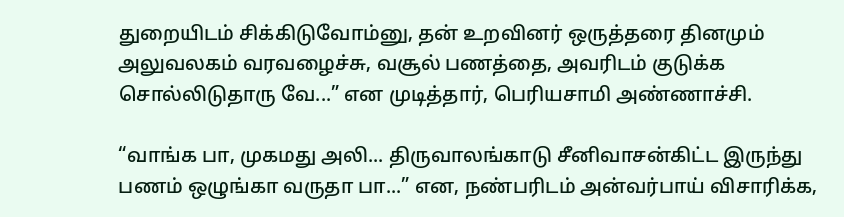துறையிடம் சிக்கிடுவோம்னு, தன் உறவினர் ஒருத்தரை தினமும் அலுவலகம் வரவழைச்சு, வசூல் பணத்தை, அவரிடம் குடுக்க சொல்லிடுதாரு வே...” என முடித்தார், பெரியசாமி அண்ணாச்சி.

“வாங்க பா, முகமது அலி... திருவாலங்காடு சீனிவாசன்கிட்ட இருந்து பணம் ஒழுங்கா வருதா பா...” என, நண்பரிடம் அன்வர்பாய் விசாரிக்க,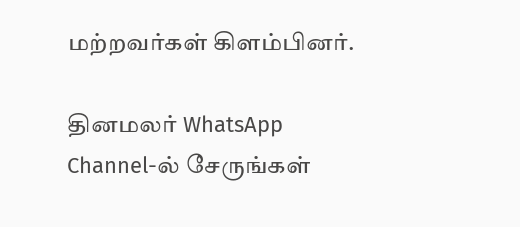மற்றவர்கள் கிளம்பினர்.

தினமலர் WhatsApp Channel-ல் சேருங்கள்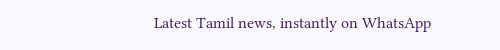Latest Tamil news, instantly on WhatsApp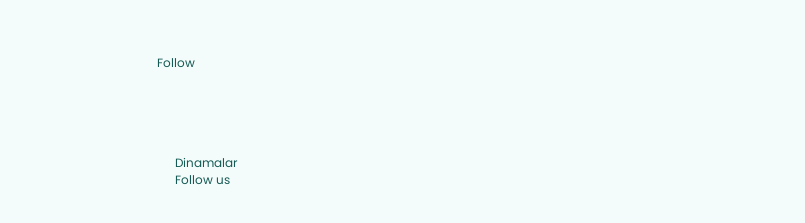Follow





      Dinamalar
      Follow us